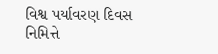વિશ્વ પર્યાવરણ દિવસ નિમિત્તે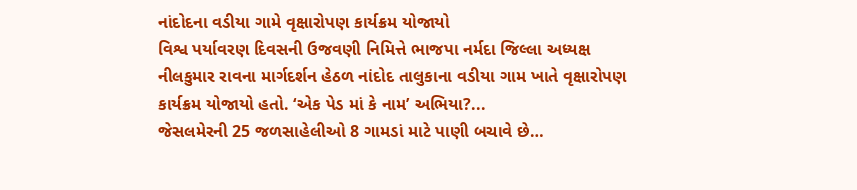નાંદોદના વડીયા ગામે વૃક્ષારોપણ કાર્યક્રમ યોજાયો
વિશ્વ પર્યાવરણ દિવસની ઉજવણી નિમિત્તે ભાજપા નર્મદા જિલ્લા અધ્યક્ષ નીલકુમાર રાવના માર્ગદર્શન હેઠળ નાંદોદ તાલુકાના વડીયા ગામ ખાતે વૃક્ષારોપણ કાર્યક્રમ યોજાયો હતો. ‘એક પેડ માં કે નામ’ અભિયા?...
જેસલમેરની 25 જળસાહેલીઓ 8 ગામડાં માટે પાણી બચાવે છે…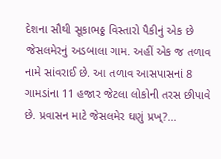દેશના સૌથી સૂકાભઠ્ઠ વિસ્તારો પૈકીનું એક છે જેસલમેરનું અડબાલા ગામ. અહીં એક જ તળાવ નામે સાંવરાઈ છે. આ તળાવ આસપાસનાં 8 ગામડાંના 11 હજાર જેટલા લોકોની તરસ છીપાવે છે. પ્રવાસન માટે જેસલમેર ઘણું પ્રખ્?...